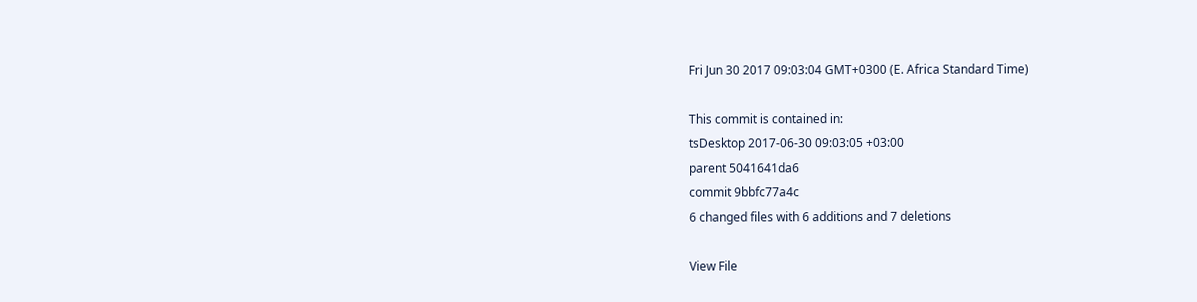Fri Jun 30 2017 09:03:04 GMT+0300 (E. Africa Standard Time)

This commit is contained in:
tsDesktop 2017-06-30 09:03:05 +03:00
parent 5041641da6
commit 9bbfc77a4c
6 changed files with 6 additions and 7 deletions

View File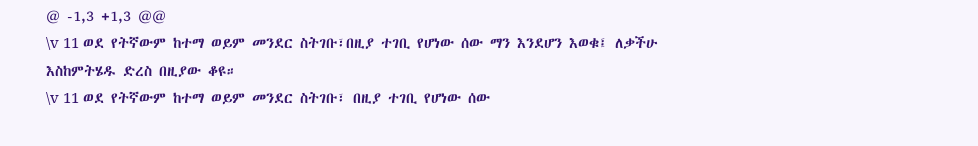@ -1,3 +1,3 @@
\v 11 ወደ የትኛውም ከተማ ወይም መንደር ስትገቡ፣በዚያ ተገቢ የሆነው ሰው ማን እንደሆን እወቁ፤ ለቃችሁ እስከምትሄዱ ድረስ በዚያው ቆዩ።
\v 11 ወደ የትኛውም ከተማ ወይም መንደር ስትገቡ፣ በዚያ ተገቢ የሆነው ሰው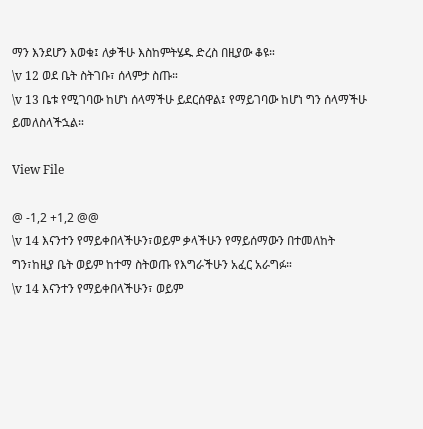ማን እንደሆን እወቁ፤ ለቃችሁ እስከምትሄዱ ድረስ በዚያው ቆዩ።
\v 12 ወደ ቤት ስትገቡ፣ ሰላምታ ስጡ።
\v 13 ቤቱ የሚገባው ከሆነ ሰላማችሁ ይደርሰዋል፤ የማይገባው ከሆነ ግን ሰላማችሁ ይመለስላችኋል።

View File

@ -1,2 +1,2 @@
\v 14 እናንተን የማይቀበላችሁን፣ወይም ቃላችሁን የማይሰማውን በተመለከት ግን፣ከዚያ ቤት ወይም ከተማ ስትወጡ የእግራችሁን አፈር አራግፉ።
\v 14 እናንተን የማይቀበላችሁን፣ ወይም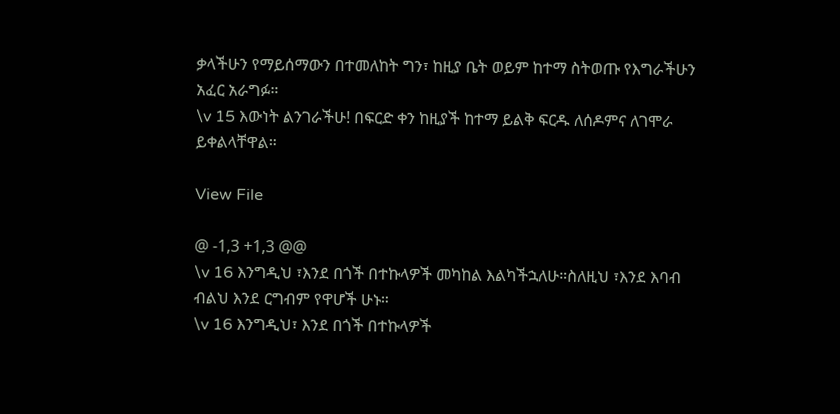ቃላችሁን የማይሰማውን በተመለከት ግን፣ ከዚያ ቤት ወይም ከተማ ስትወጡ የእግራችሁን አፈር አራግፉ።
\v 15 እውነት ልንገራችሁ! በፍርድ ቀን ከዚያች ከተማ ይልቅ ፍርዱ ለሰዶምና ለገሞራ ይቀልላቸዋል።

View File

@ -1,3 +1,3 @@
\v 16 እንግዲህ ፣እንደ በጎች በተኩላዎች መካከል እልካችኋለሁ።ስለዚህ ፣እንደ እባብ ብልህ እንደ ርግብም የዋሆች ሁኑ።
\v 16 እንግዲህ፣ እንደ በጎች በተኩላዎች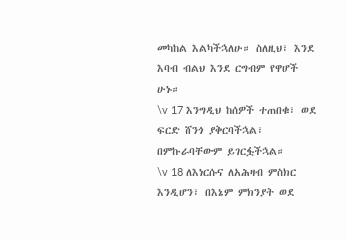መካከል እልካችኋለሁ። ስለዚህ፣ እንደ እባብ ብልህ እንደ ርግብም የዋሆች ሁኑ።
\v 17 እንግዲህ ከሰዎች ተጠበቁ፣ ወደ ፍርድ ሸንጎ ያቅርባችኋል፣ በምኩራባቸውም ይገርፏችኋል።
\v 18 ለእነርሱና ለአሕዛብ ምስክር እንዲሆን፣ በእኔም ምክንያት ወደ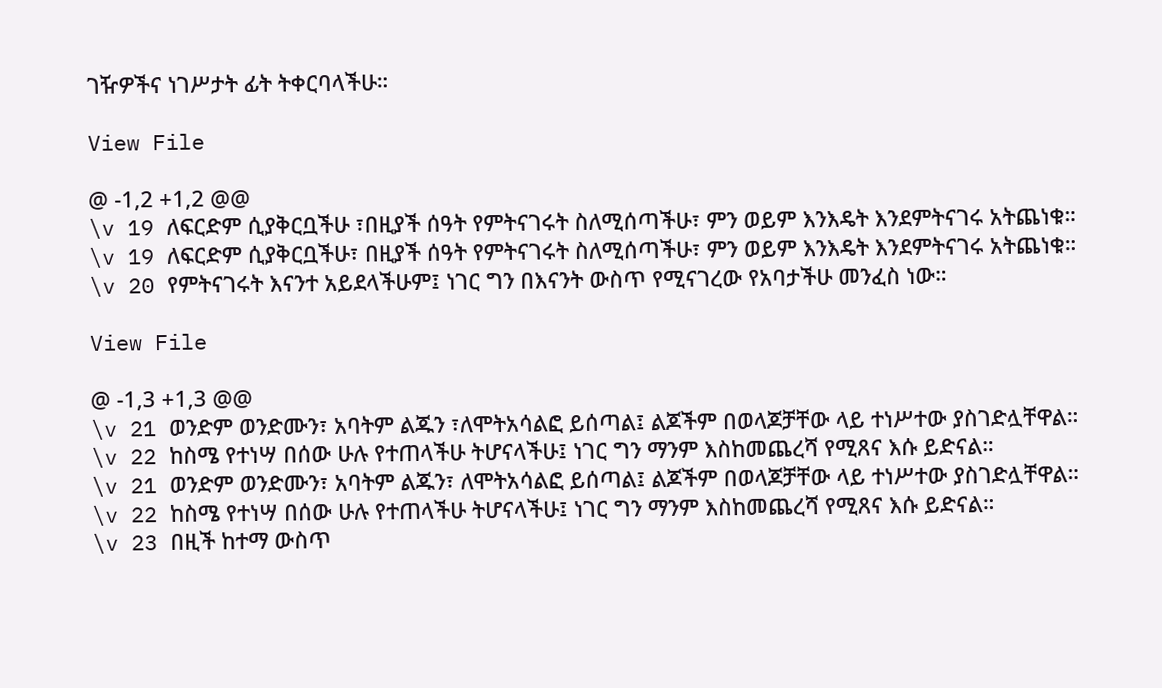ገዥዎችና ነገሥታት ፊት ትቀርባላችሁ።

View File

@ -1,2 +1,2 @@
\v 19 ለፍርድም ሲያቅርቧችሁ ፣በዚያች ሰዓት የምትናገሩት ስለሚሰጣችሁ፣ ምን ወይም እንእዴት እንደምትናገሩ አትጨነቁ።
\v 19 ለፍርድም ሲያቅርቧችሁ፣ በዚያች ሰዓት የምትናገሩት ስለሚሰጣችሁ፣ ምን ወይም እንእዴት እንደምትናገሩ አትጨነቁ።
\v 20 የምትናገሩት እናንተ አይደላችሁም፤ ነገር ግን በእናንት ውስጥ የሚናገረው የአባታችሁ መንፈስ ነው።

View File

@ -1,3 +1,3 @@
\v 21 ወንድም ወንድሙን፣ አባትም ልጁን ፣ለሞትአሳልፎ ይሰጣል፤ ልጆችም በወላጆቻቸው ላይ ተነሥተው ያስገድሏቸዋል።
\v 22 ከስሜ የተነሣ በሰው ሁሉ የተጠላችሁ ትሆናላችሁ፤ ነገር ግን ማንም እስከመጨረሻ የሚጸና እሱ ይድናል።
\v 21 ወንድም ወንድሙን፣ አባትም ልጁን፣ ለሞትአሳልፎ ይሰጣል፤ ልጆችም በወላጆቻቸው ላይ ተነሥተው ያስገድሏቸዋል።
\v 22 ከስሜ የተነሣ በሰው ሁሉ የተጠላችሁ ትሆናላችሁ፤ ነገር ግን ማንም እስከመጨረሻ የሚጸና እሱ ይድናል።
\v 23 በዚች ከተማ ውስጥ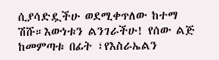ሲያሳድዷችሁ ወደሚቀጥለው ከተማ ሽሹ።እውነቱን ልንገራችሁ! የሰው ልጅ ከመምጣቱ በፊት ፣የእስራኤልን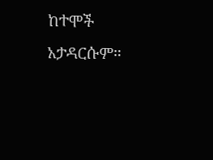ከተሞች አታዳርሱም።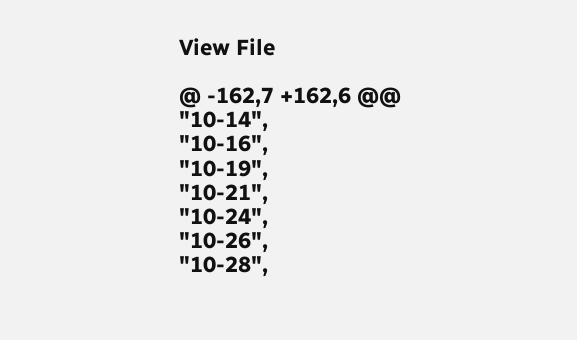View File

@ -162,7 +162,6 @@
"10-14",
"10-16",
"10-19",
"10-21",
"10-24",
"10-26",
"10-28",